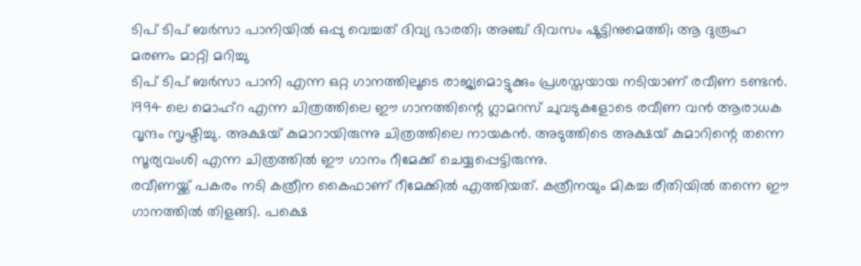ടിപ് ടിപ് ബർസാ പാനിയിൽ ഒപ്പു വെച്ചത് ദിവ്യ ഭാരതി; അഞ്ച് ദിവസം ഷൂട്ടിനുമെത്തി; ആ ദുരൂഹ മരണം മാറ്റി മറിച്ചു
ടിപ് ടിപ് ബർസാ പാനി എന്ന ഒറ്റ ഗാനത്തിലൂടെ രാജ്യമൊട്ടുക്കും പ്രശസ്തയായ നടിയാണ് രവീണ ടണ്ടൻ. 1994 ലെ മൊഹ്റ എന്ന ചിത്രത്തിലെ ഈ ഗാനത്തിന്റെ ഗ്ലാമറസ് ചുവടുകളോടെ രവീണ വൻ ആരാധക വൃന്ദം സൃഷ്ടിച്ചു. അക്ഷയ് കുമാറായിരുന്നു ചിത്രത്തിലെ നായകൻ. അടുത്തിടെ അക്ഷയ് കുമാറിന്റെ തന്നെ സൂര്യവംശി എന്ന ചിത്രത്തിൽ ഈ ഗാനം റീമേക്ക് ചെയ്യപ്പെട്ടിരുന്നു.
രവീണയ്ക്ക് പകരം നടി കത്രീന കൈഫാണ് റീമേക്കിൽ എത്തിയത്. കത്രീനയും മികച്ച രീതിയിൽ തന്നെ ഈ ഗാനത്തിൽ തിളങ്ങി. പക്ഷെ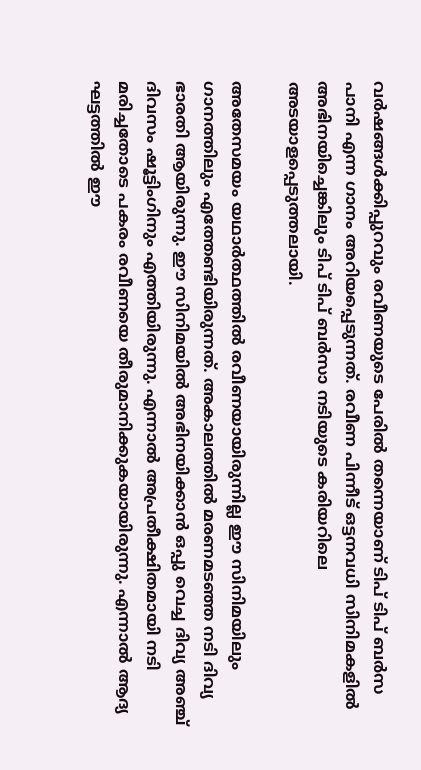വർഷങ്ങൾക്കിപ്പുറവും രവീണയുടെ പേരിൽ തന്നെയാണ് ടിപ് ടിപ് ബർസ പാനി എന്ന ഗാനം അറിയപ്പെടുന്നത്. രവീണ പിന്നീട് ഒട്ടനവധി സിനിമകളിൽ അഭിനയിച്ചെങ്കിലും ടിപ് ടിപ് ബർസാ നടിയുടെ കരിയറിലെ അടയാളപ്പെടുത്തലായി.

അതേസമയം യഥാർത്ഥത്തിൽ രവീണയായിരുന്നില്ല ഈ സിനിമയിലും ഗാനത്തിലും എത്തേണ്ടിയിരുന്നത്. അകാലത്തിൽ മരണമടഞ്ഞ നടി ദിവ്യ ഭാരതി ആയിരുന്നു. ഈ സിനിമയിൽ അഭിനയിക്കാൻ ഒപ്പു വെച്ച ദിവ്യ അഞ്ച് ദിവസം ഷൂട്ടിംഗിനും എത്തിയിരുന്നു. എന്നാൽ അപ്രതീക്ഷിതമായി നടി മരിച്ചതോടെ പകരം രവീണയെ തീരുമാനിക്കുകയായിരുന്നു. എന്നാൽ ആദ്യ ഘട്ടത്തിൽ ഈ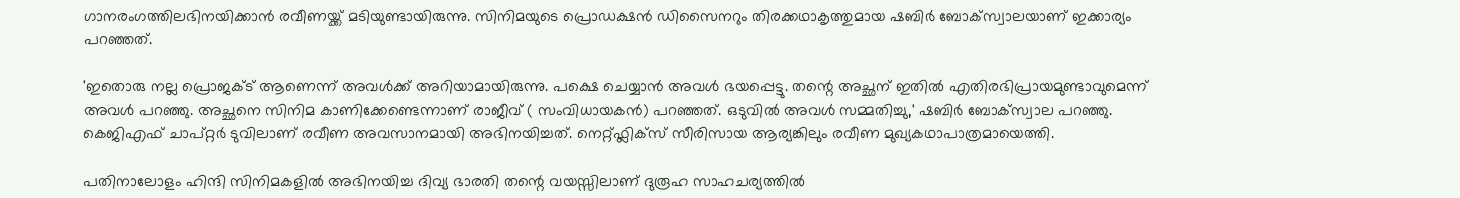ഗാനരംഗത്തിലഭിനയിക്കാൻ രവീണയ്ക്ക് മടിയുണ്ടായിരുന്നു. സിനിമയുടെ പ്രൊഡക്ഷൻ ഡിസൈനറും തിരക്കഥാകൃത്തുമായ ഷബിർ ബോക്സ്വാലയാണ് ഇക്കാര്യം പറഞ്ഞത്.

'ഇതൊരു നല്ല പ്രൊജക്ട് ആണെന്ന് അവൾക്ക് അറിയാമായിരുന്നു. പക്ഷെ ചെയ്യാൻ അവൾ ഭയപ്പെട്ടു. തന്റെ അച്ഛന് ഇതിൽ എതിരഭിപ്രായമുണ്ടാവുമെന്ന് അവൾ പറഞ്ഞു. അച്ഛനെ സിനിമ കാണിക്കേണ്ടെന്നാണ് രാജീവ് ( സംവിധായകൻ) പറഞ്ഞത്. ഒടുവിൽ അവൾ സമ്മതിച്ചു,' ഷബിർ ബോക്സ്വാല പറഞ്ഞു. കെജിഎഫ് ചാപ്റ്റർ ടുവിലാണ് രവീണ അവസാനമായി അഭിനയിച്ചത്. നെറ്റ്ഫ്ലിക്സ് സീരിസായ ആര്യങ്കിലും രവീണ മുഖ്യകഥാപാത്രമായെത്തി.

പതിനാലോളം ഹിന്ദി സിനിമകളിൽ അഭിനയിച്ച ദിവ്യ ഭാരതി തന്റെ വയസ്സിലാണ് ദുരൂഹ സാഹചര്യത്തിൽ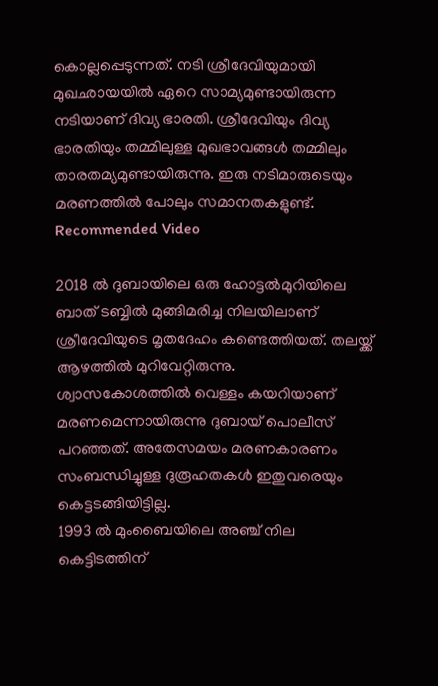കൊല്ലപ്പെടുന്നത്. നടി ശ്രീദേവിയുമായി മുഖഛായയിൽ ഏറെ സാമ്യമുണ്ടായിരുന്ന നടിയാണ് ദിവ്യ ഭാരതി. ശ്രീദേവിയും ദിവ്യ ഭാരതിയും തമ്മിലുള്ള മുഖഭാവങ്ങൾ തമ്മിലും താരതമ്യമുണ്ടായിരുന്നു. ഇരു നടിമാരുടെയും മരണത്തിൽ പോലും സമാനതകളുണ്ട്.
Recommended Video

2018 ൽ ദുബായിലെ ഒരു ഹോട്ടൽമുറിയിലെ ബാത് ടബ്ബിൽ മുങ്ങിമരിച്ച നിലയിലാണ് ശ്രീദേവിയുടെ മൃതദേഹം കണ്ടെത്തിയത്. തലയ്ക്ക് ആഴത്തിൽ മുറിവേറ്റിരുന്നു. ശ്വാസകോശത്തിൽ വെള്ളം കയറിയാണ് മരണമെന്നായിരുന്നു ദുബായ് പൊലീസ് പറഞ്ഞത്. അതേസമയം മരണകാരണം സംബന്ധിച്ചുള്ള ദുരൂഹതകൾ ഇതുവരെയും കെട്ടടങ്ങിയിട്ടില്ല.
1993 ൽ മുംബൈയിലെ അഞ്ച് നില കെട്ടിടത്തിന്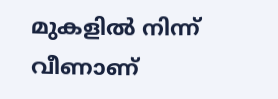മുകളിൽ നിന്ന് വീണാണ്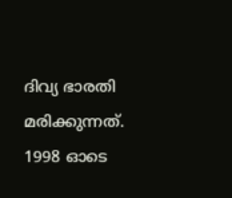ദിവ്യ ഭാരതി മരിക്കുന്നത്. 1998 ഓടെ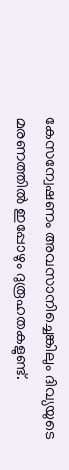കേസന്വേഷണം അവസാനിച്ചെങ്കിലും ദിവ്യയുടെ മരണത്തിൽ ഇപ്പോഴും ദുരൂഹതകളുണ്ട്.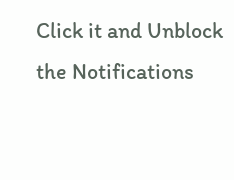Click it and Unblock the Notifications